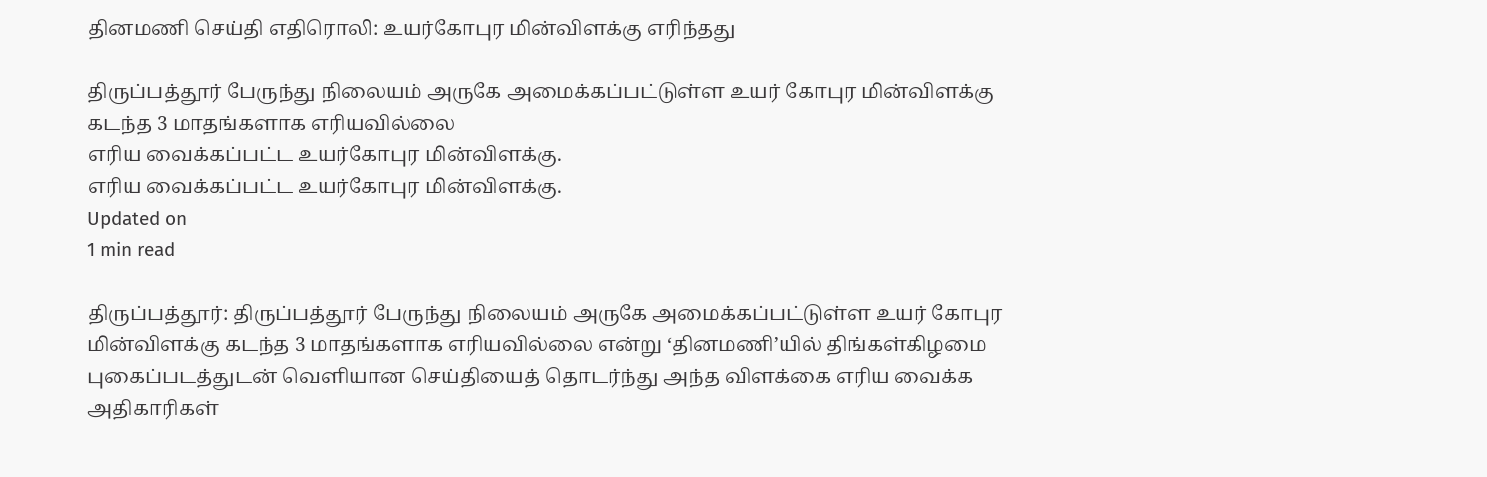தினமணி செய்தி எதிரொலி: உயர்கோபுர மின்விளக்கு எரிந்தது

திருப்பத்தூர் பேருந்து நிலையம் அருகே அமைக்கப்பட்டுள்ள உயர் கோபுர மின்விளக்கு கடந்த 3 மாதங்களாக எரியவில்லை
எரிய வைக்கப்பட்ட உயர்கோபுர மின்விளக்கு.
எரிய வைக்கப்பட்ட உயர்கோபுர மின்விளக்கு.
Updated on
1 min read

திருப்பத்தூர்: திருப்பத்தூர் பேருந்து நிலையம் அருகே அமைக்கப்பட்டுள்ள உயர் கோபுர மின்விளக்கு கடந்த 3 மாதங்களாக எரியவில்லை என்று ‘தினமணி’யில் திங்கள்கிழமை புகைப்படத்துடன் வெளியான செய்தியைத் தொடர்ந்து அந்த விளக்கை எரிய வைக்க அதிகாரிகள்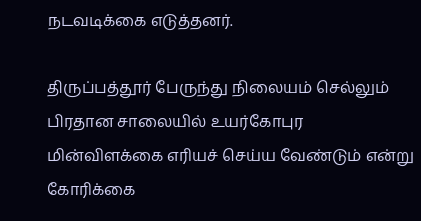நடவடிக்கை எடுத்தனர்.

திருப்பத்தூர் பேருந்து நிலையம் செல்லும் பிரதான சாலையில் உயர்கோபுர மின்விளக்கை எரியச் செய்ய வேண்டும் என்று கோரிக்கை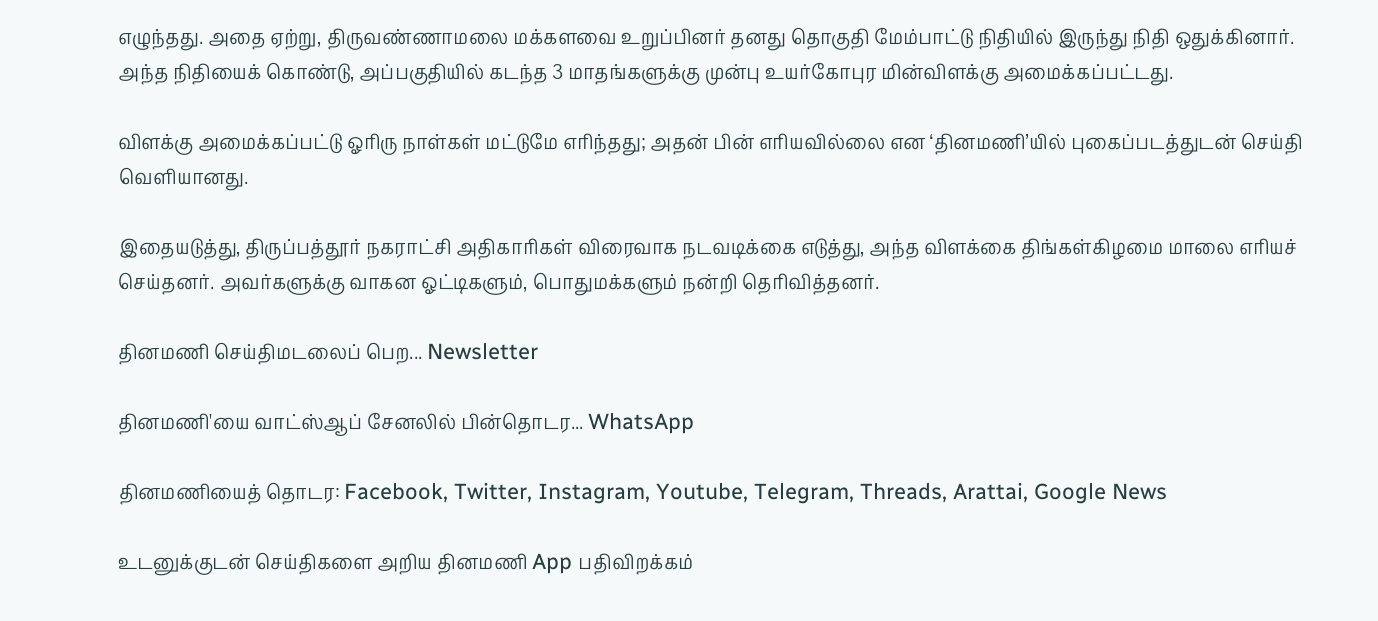எழுந்தது. அதை ஏற்று, திருவண்ணாமலை மக்களவை உறுப்பினர் தனது தொகுதி மேம்பாட்டு நிதியில் இருந்து நிதி ஒதுக்கினார். அந்த நிதியைக் கொண்டு, அப்பகுதியில் கடந்த 3 மாதங்களுக்கு முன்பு உயர்கோபுர மின்விளக்கு அமைக்கப்பட்டது.

விளக்கு அமைக்கப்பட்டு ஓரிரு நாள்கள் மட்டுமே எரிந்தது; அதன் பின் எரியவில்லை என ‘தினமணி’யில் புகைப்படத்துடன் செய்தி வெளியானது.

இதையடுத்து, திருப்பத்தூர் நகராட்சி அதிகாரிகள் விரைவாக நடவடிக்கை எடுத்து, அந்த விளக்கை திங்கள்கிழமை மாலை எரியச் செய்தனர். அவர்களுக்கு வாகன ஓட்டிகளும், பொதுமக்களும் நன்றி தெரிவித்தனர்.

தினமணி செய்திமடலைப் பெற... Newsletter

தினமணி'யை வாட்ஸ்ஆப் சேனலில் பின்தொடர... WhatsApp

தினமணியைத் தொடர: Facebook, Twitter, Instagram, Youtube, Telegram, Threads, Arattai, Google News

உடனுக்குடன் செய்திகளை அறிய தினமணி App பதிவிறக்கம்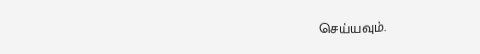செய்யவும்.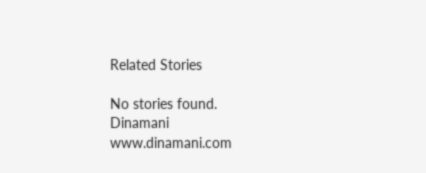Related Stories

No stories found.
Dinamani
www.dinamani.com